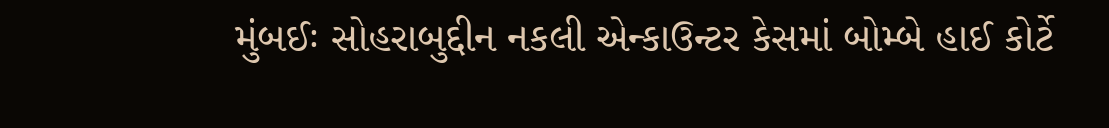મુંબઈઃ સોહરાબુદ્દીન નકલી એન્કાઉન્ટર કેસમાં બોમ્બે હાઈ કોર્ટે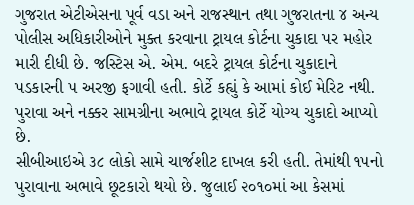ગુજરાત એટીએસના પૂર્વ વડા અને રાજસ્થાન તથા ગુજરાતના ૪ અન્ય પોલીસ અધિકારીઓને મુક્ત કરવાના ટ્રાયલ કોર્ટના ચુકાદા પર મહોર મારી દીધી છે. જસ્ટિસ એ. એમ. બદરે ટ્રાયલ કોર્ટના ચુકાદાને પડકારની ૫ અરજી ફગાવી હતી. કોર્ટે કહ્યું કે આમાં કોઈ મેરિટ નથી. પુરાવા અને નક્કર સામગ્રીના અભાવે ટ્રાયલ કોર્ટે યોગ્ય ચુકાદો આપ્યો છે.
સીબીઆઇએ ૩૮ લોકો સામે ચાર્જશીટ દાખલ કરી હતી. તેમાંથી ૧૫નો પુરાવાના અભાવે છૂટકારો થયો છે. જુલાઈ ૨૦૧૦માં આ કેસમાં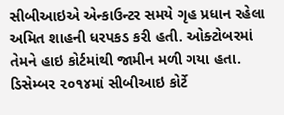સીબીઆઇએ એન્કાઉન્ટર સમયે ગૃહ પ્રધાન રહેલા અમિત શાહની ધરપકડ કરી હતી. ઓક્ટોબરમાં તેમને હાઇ કોર્ટમાંથી જામીન મળી ગયા હતા. ડિસેમ્બર ૨૦૧૪માં સીબીઆઇ કોર્ટે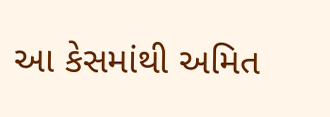આ કેસમાંથી અમિત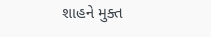શાહને મુક્ત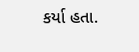કર્યા હતા.